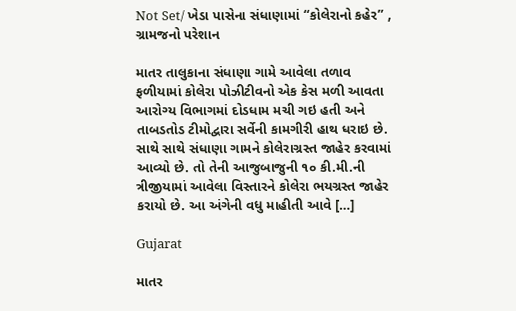Not Set/ ખેડા પાસેના સંધાણામાં “કોલેરાનો કહેર” , ગ્રામજનો પરેશાન

માતર તાલુકાના સંધાણા ગામે આવેલા તળાવ ફળીયામાં કોલેરા પોઝીટીવનો એક કેસ મળી આવતા આરોગ્ય વિભાગમાં દોડધામ મચી ગઇ હતી અને તાબડતોડ ટીમોદ્વારા સર્વેની કામગીરી હાથ ધરાઇ છે. સાથે સાથે સંધાણા ગામને કોલેરાગ્રસ્ત જાહેર કરવામાં આવ્યો છે. તો તેની આજુબાજુની ૧૦ કી.મી.ની ત્રીજીયામાં આવેલા વિસ્તારને કોલેરા ભયગ્રસ્ત જાહેર કરાયો છે. આ અંગેની વધુ માહીતી આવે […]

Gujarat

માતર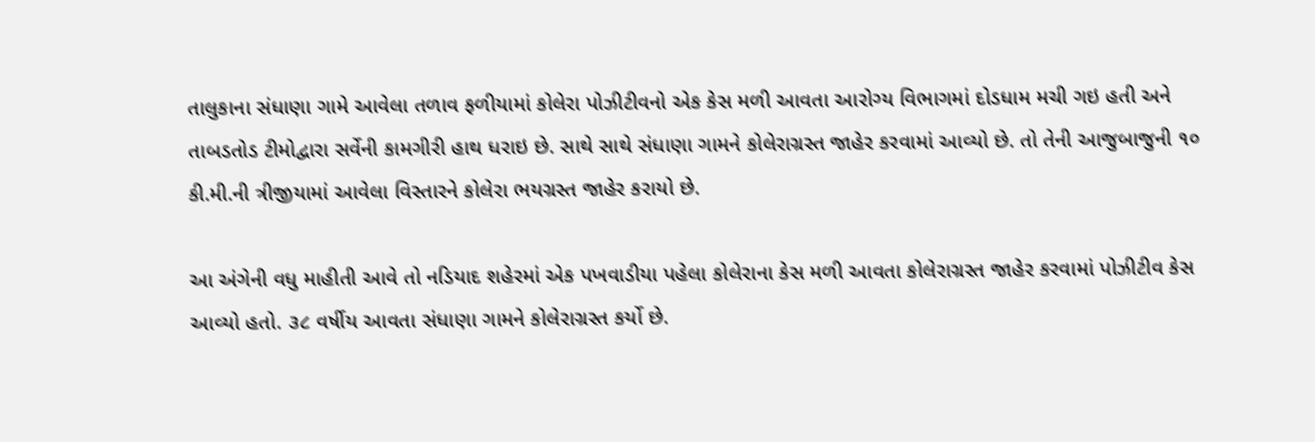તાલુકાના સંધાણા ગામે આવેલા તળાવ ફળીયામાં કોલેરા પોઝીટીવનો એક કેસ મળી આવતા આરોગ્ય વિભાગમાં દોડધામ મચી ગઇ હતી અને તાબડતોડ ટીમોદ્વારા સર્વેની કામગીરી હાથ ધરાઇ છે. સાથે સાથે સંધાણા ગામને કોલેરાગ્રસ્ત જાહેર કરવામાં આવ્યો છે. તો તેની આજુબાજુની ૧૦ કી.મી.ની ત્રીજીયામાં આવેલા વિસ્તારને કોલેરા ભયગ્રસ્ત જાહેર કરાયો છે.

આ અંગેની વધુ માહીતી આવે તો નડિયાદ શહેરમાં એક પખવાડીયા પહેલા કોલેરાના કેસ મળી આવતા કોલેરાગ્રસ્ત જાહેર કરવામાં પોઝીટીવ કેસ આવ્યો હતો. ૩૮ વર્ષીય આવતા સંધાણા ગામને કોલેરાગ્રસ્ત કર્યો છે.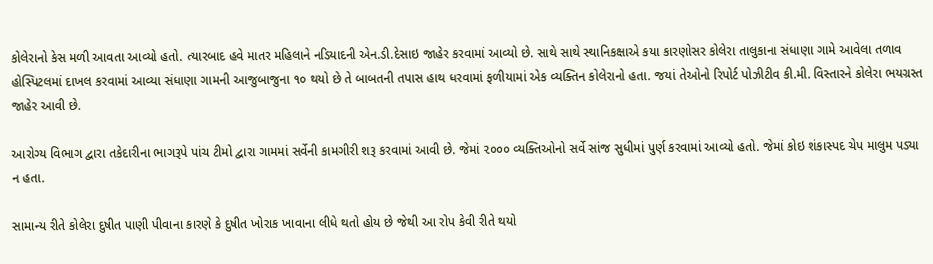કોલેરાનો કેસ મળી આવતા આવ્યો હતો. ત્યારબાદ હવે માતર મહિલાને નડિયાદની એન.ડી.દેસાઇ જાહેર કરવામાં આવ્યો છે. સાથે સાથે સ્થાનિકક્ષાએ કયા કારણોસર કોલેરા તાલુકાના સંધાણા ગામે આવેલા તળાવ હોસ્પિટલમાં દાખલ કરવામાં આવ્યા સંધાણા ગામની આજુબાજુના ૧૦ થયો છે તે બાબતની તપાસ હાથ ધરવામાં ફળીયામાં એક વ્યક્તિન કોલેરાનો હતા. જયાં તેઓનો રિપોર્ટ પોઝીટીવ કી.મી. વિસ્તારને કોલેરા ભયગ્રસ્ત જાહેર આવી છે.

આરોગ્ય વિભાગ દ્વારા તકેદારીના ભાગરૂપે પાંચ ટીમો દ્વારા ગામમાં સર્વેની કામગીરી શરૂ કરવામાં આવી છે. જેમાં ૨૦૦૦ વ્યક્તિઓનો સર્વે સાંજ સુધીમાં પુર્ણ કરવામાં આવ્યો હતો. જેમાં કોઇ શંકાસ્પદ ચેપ માલુમ પડ્યા ન હતા.

સામાન્ય રીતે કોલેરા દુષીત પાણી પીવાના કારણે કે દુષીત ખોરાક ખાવાના લીધે થતો હોય છે જેથી આ રોપ કેવી રીતે થયો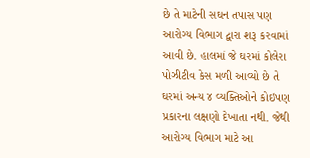છે તે માટેની સઘન તપાસ પણ આરોગ્ય વિભાગ દ્વારા શરૂ કરવામાં આવી છે. હાલમાં જે ઘરમાં કોલેરા પોઝીટીવ કેસ મળી આવ્યો છે તે ઘરમાં અન્ય ૪ વ્યક્તિઓને કોઇપણ પ્રકારના લક્ષણો દેખાતા નથી. જેથી આરોગ્ય વિભાગ માટે આ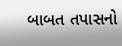બાબત તપાસનો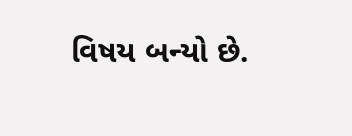વિષય બન્યો છે.